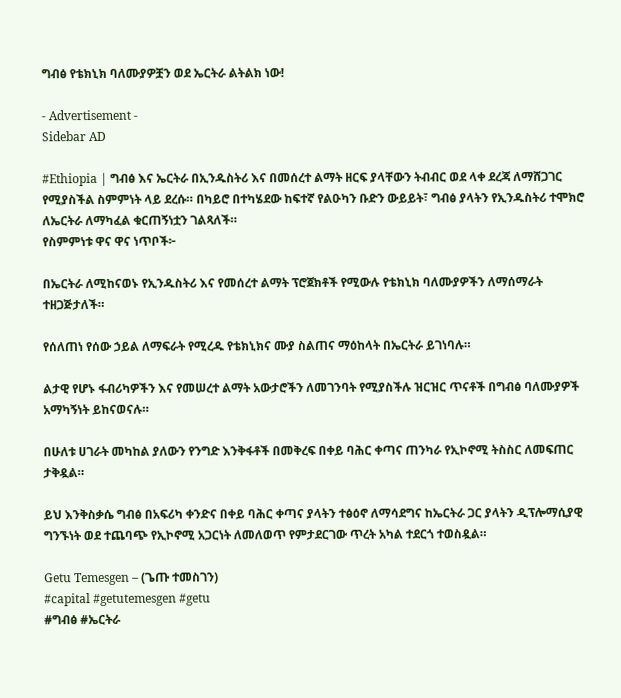ግብፅ የቴክኒክ ባለሙያዎቿን ወደ ኤርትራ ልትልክ ነው!

- Advertisement -
Sidebar AD

#Ethiopia | ግብፅ እና ኤርትራ በኢንዱስትሪ እና በመሰረተ ልማት ዘርፍ ያላቸውን ትብብር ወደ ላቀ ደረጃ ለማሸጋገር የሚያስችል ስምምነት ላይ ደረሱ። በካይሮ በተካሄደው ከፍተኛ የልዑካን ቡድን ውይይት፣ ግብፅ ያላትን የኢንዱስትሪ ተሞክሮ ለኤርትራ ለማካፈል ቁርጠኝነቷን ገልጻለች።
የስምምነቱ ዋና ዋና ነጥቦች፦

በኤርትራ ለሚከናወኑ የኢንዱስትሪ እና የመሰረተ ልማት ፕሮጀክቶች የሚውሉ የቴክኒክ ባለሙያዎችን ለማሰማራት ተዘጋጅታለች።

የሰለጠነ የሰው ኃይል ለማፍራት የሚረዱ የቴክኒክና ሙያ ስልጠና ማዕከላት በኤርትራ ይገነባሉ።

ልታዊ የሆኑ ፋብሪካዎችን እና የመሠረተ ልማት አውታሮችን ለመገንባት የሚያስችሉ ዝርዝር ጥናቶች በግብፅ ባለሙያዎች አማካኝነት ይከናወናሉ።

በሁለቱ ሀገራት መካከል ያለውን የንግድ እንቅፋቶች በመቅረፍ በቀይ ባሕር ቀጣና ጠንካራ የኢኮኖሚ ትስስር ለመፍጠር ታቅዷል።

ይህ እንቅስቃሴ ግብፅ በአፍሪካ ቀንድና በቀይ ባሕር ቀጣና ያላትን ተፅዕኖ ለማሳደግና ከኤርትራ ጋር ያላትን ዲፕሎማሲያዊ ግንኙነት ወደ ተጨባጭ የኢኮኖሚ አጋርነት ለመለወጥ የምታደርገው ጥረት አካል ተደርጎ ተወስዷል።

Getu Temesgen – (ጌጡ ተመስገን)
#capital #getutemesgen #getu
#ግብፅ #ኤርትራ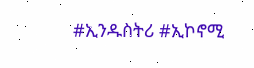#ኢንዱስትሪ #ኢኮኖሚ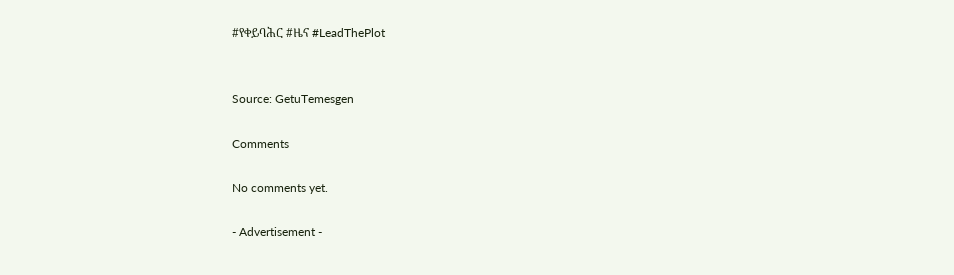#የቀይባሕር #ዜና #LeadThePlot


Source: GetuTemesgen

Comments

No comments yet.

- Advertisement -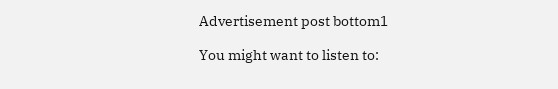Advertisement post bottom1

You might want to listen to: